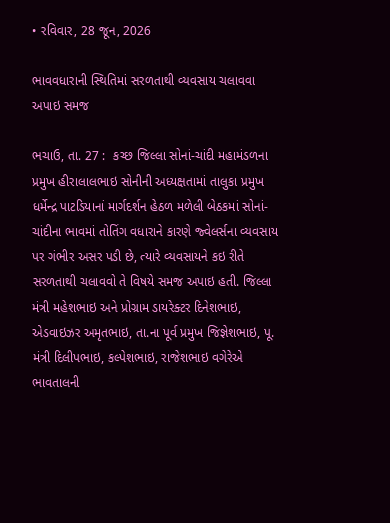• રવિવાર, 28 જૂન, 2026

ભાવવધારાની સ્થિતિમાં સરળતાથી વ્યવસાય ચલાવવા અપાઇ સમજ

ભચાઉ, તા. 27 :  કચ્છ જિલ્લા સોનાં-ચાંદી મહામંડળના પ્રમુખ હીરાલાલભાઇ સોનીની અધ્યક્ષતામાં તાલુકા પ્રમુખ ધર્મેન્દ્ર પાટડિયાનાં માર્ગદર્શન હેઠળ મળેલી બેઠકમાં સોનાં-ચાંદીના ભાવમાં તોતિંગ વધારાને કારણે જ્વેલર્સના વ્યવસાય પર ગંભીર અસર પડી છે, ત્યારે વ્યવસાયને કઇ રીતે સરળતાથી ચલાવવો તે વિષયે સમજ અપાઇ હતી. જિલ્લા મંત્રી મહેશભાઇ અને પ્રોગ્રામ ડાયરેક્ટર દિનેશભાઇ, એડવાઇઝર અમૃતભાઇ, તા.ના પૂર્વ પ્રમુખ જિજ્ઞેશભાઇ, પૂ. મંત્રી દિલીપભાઇ, કલ્પેશભાઇ, રાજેશભાઇ વગેરેએ ભાવતાલની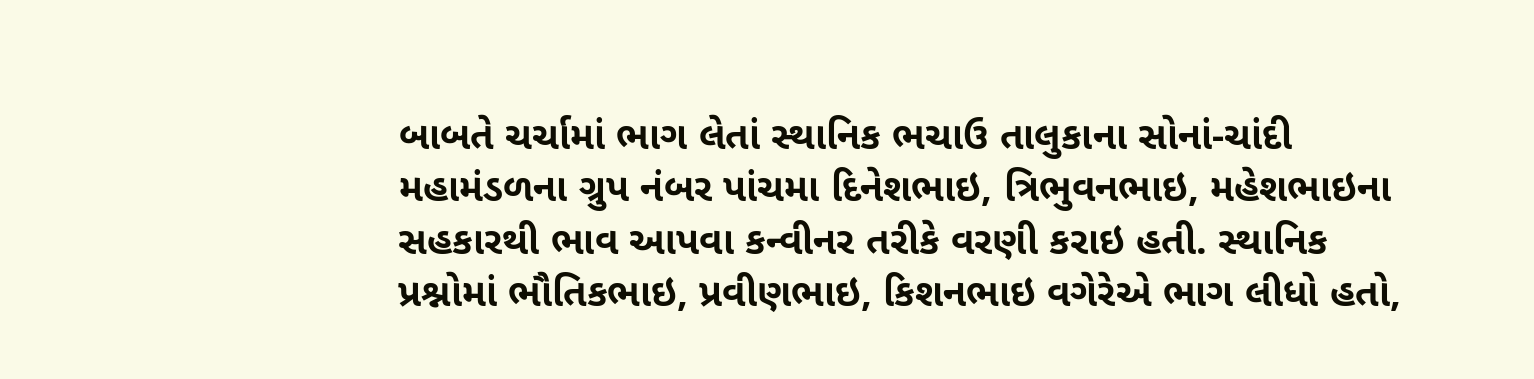બાબતે ચર્ચામાં ભાગ લેતાં સ્થાનિક ભચાઉ તાલુકાના સોનાં-ચાંદી મહામંડળના ગ્રુપ નંબર પાંચમા દિનેશભાઇ, ત્રિભુવનભાઇ, મહેશભાઇના સહકારથી ભાવ આપવા કન્વીનર તરીકે વરણી કરાઇ હતી. સ્થાનિક પ્રશ્નોમાં ભૌતિકભાઇ, પ્રવીણભાઇ, કિશનભાઇ વગેરેએ ભાગ લીધો હતો,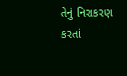તેનું નિરાકરણ કરતાં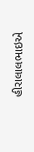હીરાલાલભાઇએ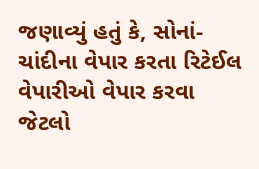જણાવ્યું હતું કે, સોનાં-ચાંદીના વેપાર કરતા રિટેઈલ વેપારીઓ વેપાર કરવા જેટલો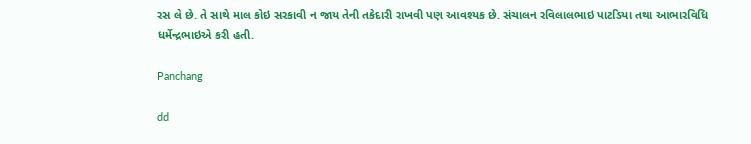રસ લે છે. તે સાથે માલ કોઇ સરકાવી ન જાય તેની તકેદારી રાખવી પણ આવશ્યક છે. સંચાલન રવિલાલભાઇ પાટડિયા તથા આભારવિધિ ધર્મેન્દ્રભાઇએ કરી હતી.

Panchang

dd